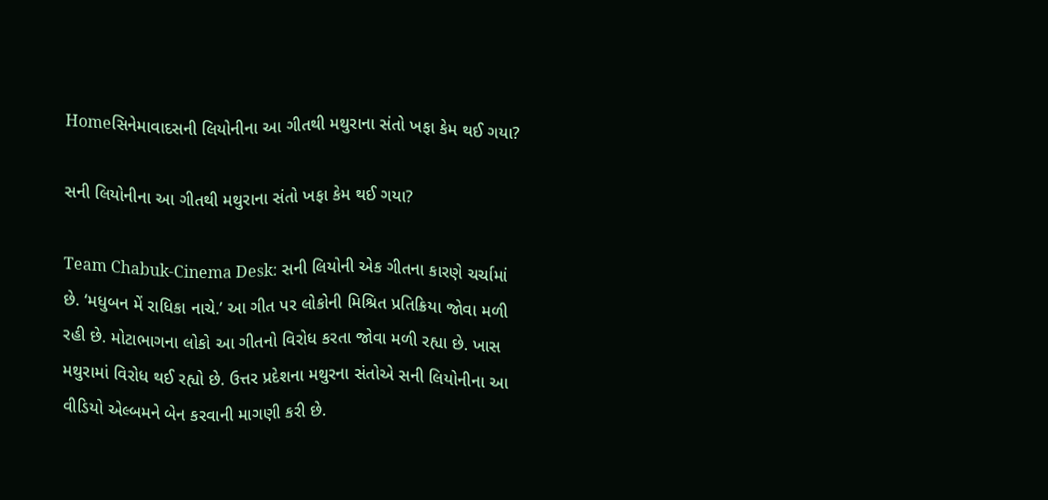Homeસિનેમાવાદસની લિયોનીના આ ગીતથી મથુરાના સંતો ખફા કેમ થઈ ગયા?

સની લિયોનીના આ ગીતથી મથુરાના સંતો ખફા કેમ થઈ ગયા?

Team Chabuk-Cinema Desk: સની લિયોની એક ગીતના કારણે ચર્ચામાં છે. ‘મધુબન મેં રાધિકા નાચે.’ આ ગીત પર લોકોની મિશ્રિત પ્રતિક્રિયા જોવા મળી રહી છે. મોટાભાગના લોકો આ ગીતનો વિરોધ કરતા જોવા મળી રહ્યા છે. ખાસ મથુરામાં વિરોધ થઈ રહ્યો છે. ઉત્તર પ્રદેશના મથુરના સંતોએ સની લિયોનીના આ વીડિયો એલ્બમને બેન કરવાની માગણી કરી છે.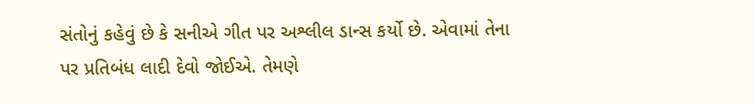સંતોનું કહેવું છે કે સનીએ ગીત પર અશ્લીલ ડાન્સ કર્યો છે. એવામાં તેના પર પ્રતિબંધ લાદી દેવો જોઈએ. તેમણે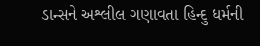ડાન્સને અશ્લીલ ગણાવતા હિન્દુ ધર્મની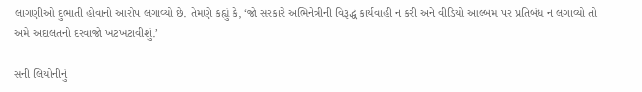લાગણીઓ દુભાતી હોવાનો આરોપ લગાવ્યો છે. તેમણે કહ્યું કે, ‘જો સરકારે અભિનેત્રીની વિરૂદ્ધ કાર્યવાહી ન કરી અને વીડિયો આલ્બમ પર પ્રતિબંધ ન લગાવ્યો તો અમે અદાલતનો દરવાજો ખટખટાવીશું.’

સની લિયોનીનું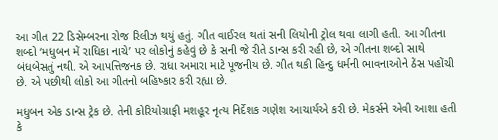આ ગીત 22 ડિસેમ્બરના રોજ રિલીઝ થયું હતું. ગીત વાઈરલ થતાં સની લિયોની ટ્રોલ થવા લાગી હતી. આ ગીતના શબ્દો ‘મધુબન મેં રાધિકા નાચે’ પર લોકોનું કહેવું છે કે સની જે રીતે ડાન્સ કરી રહી છે, એ ગીતના શબ્દો સાથે બંધબેસતું નથી. એ આપત્તિજનક છે. રાધા અમારા માટે પૂજનીય છે. ગીત થકી હિન્દુ ધર્મની ભાવનાઓને ઠેંસ પહોંચી છે. એ પછીથી લોકો આ ગીતનો બહિષ્કાર કરી રહ્યા છે.

મધુબન એક ડાન્સ ટ્રેક છે. તેની કોરિયોગ્રાફી મશહૂર નૃત્ય નિર્દેશક ગણેશ આચાર્યએ કરી છે. મેકર્સને એવી આશા હતી કે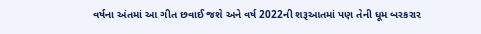વર્ષના અંતમાં આ ગીત છવાઈ જશે અને વર્ષ 2022ની શરૂઆતમાં પણ તેની ધૂમ બરકરાર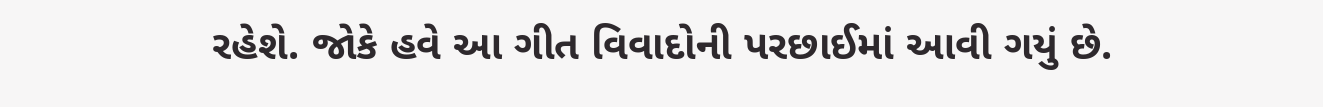રહેશે. જોકે હવે આ ગીત વિવાદોની પરછાઈમાં આવી ગયું છે.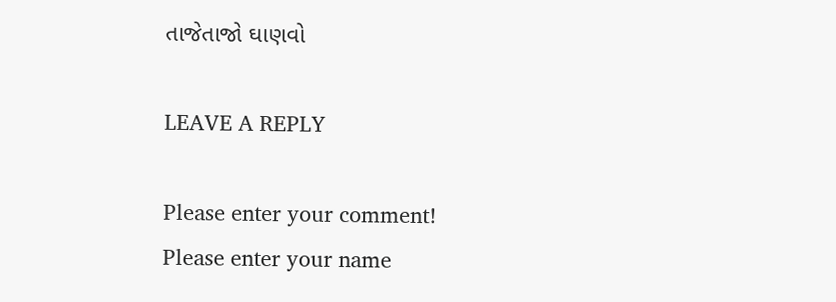તાજેતાજો ઘાણવો

LEAVE A REPLY

Please enter your comment!
Please enter your name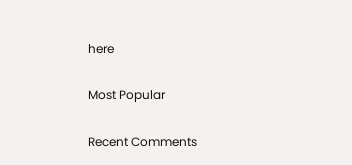here

Most Popular

Recent Comments